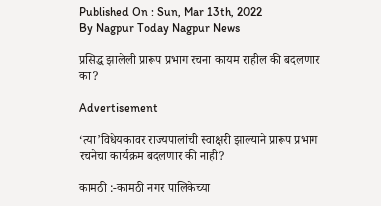Published On : Sun, Mar 13th, 2022
By Nagpur Today Nagpur News

प्रसिद्ध झालेली प्रारूप प्रभाग रचना कायम राहील की बदलणार का?

Advertisement

‘त्या’विधेयकावर राज्यपालांची स्वाक्षरी झाल्याने प्रारूप प्रभाग रचनेचा कार्यक्रम बदलणार की नाही?

कामठी :-कामठी नगर पालिकेच्या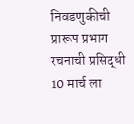निवडणुकीची प्रारूप प्रभाग रचनाची प्रसिद्धी 10 मार्च ला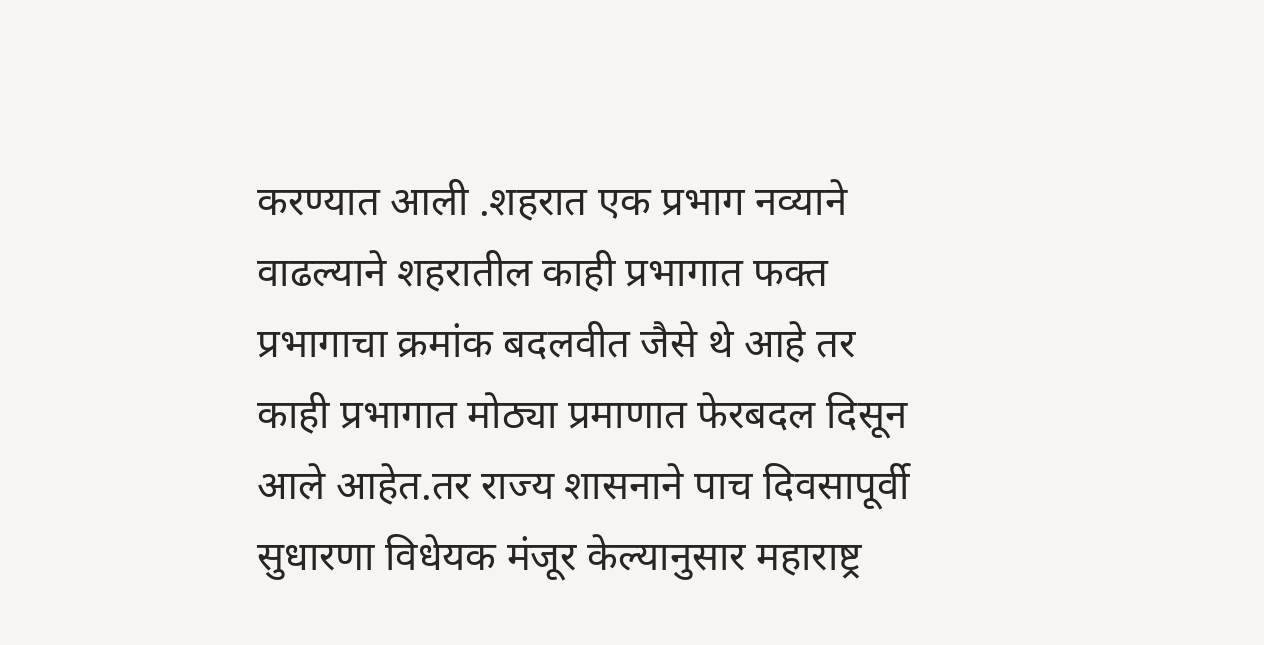करण्यात आली .शहरात एक प्रभाग नव्याने वाढल्याने शहरातील काही प्रभागात फक्त प्रभागाचा क्रमांक बदलवीत जैसे थे आहे तर काही प्रभागात मोठ्या प्रमाणात फेरबदल दिसून आले आहेत.तर राज्य शासनाने पाच दिवसापूर्वी सुधारणा विधेयक मंजूर केल्यानुसार महाराष्ट्र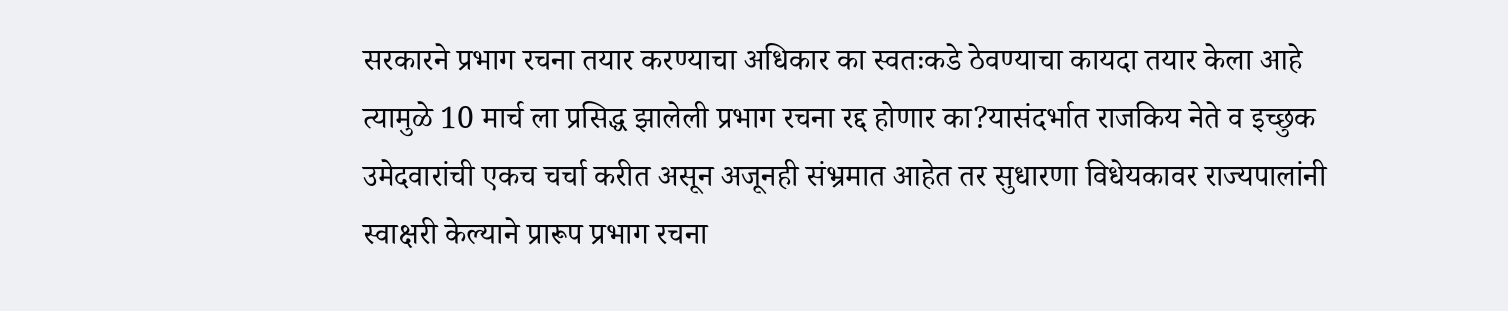सरकारने प्रभाग रचना तयार करण्याचा अधिकार का स्वतःकडे ठेवण्याचा कायदा तयार केला आहे त्यामुळे 10 मार्च ला प्रसिद्ध झालेली प्रभाग रचना रद्द होणार का?यासंदर्भात राजकिय नेते व इच्छुक उमेदवारांची एकच चर्चा करीत असून अजूनही संभ्रमात आहेत तर सुधारणा विधेयकावर राज्यपालांनी स्वाक्षरी केल्याने प्रारूप प्रभाग रचना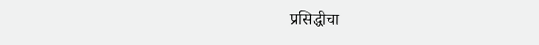प्रसिद्धीचा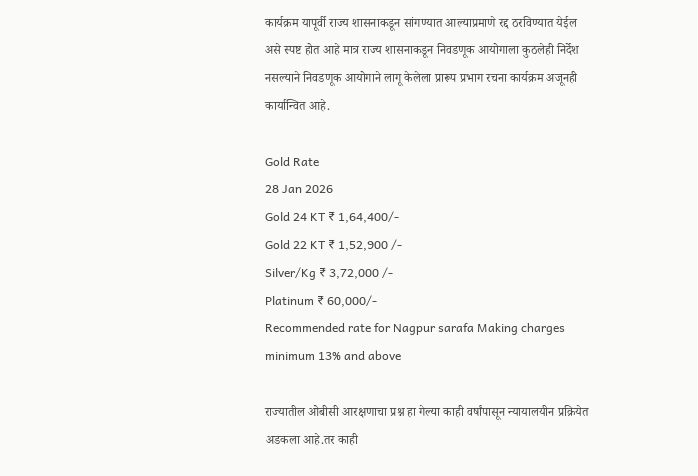कार्यक्रम यापूर्वी राज्य शासनाकडून सांगण्यात आल्याप्रमाणे रद्द ठरविण्यात येईल असे स्पष्ट होत आहे मात्र राज्य शासनाकडून निवडणूक आयोगाला कुठलेही निर्देश नसल्याने निवडणूक आयोगाने लागू केलेला प्रारूप प्रभाग रचना कार्यक्रम अजूनही कार्यान्वित आहे.

Gold Rate
28 Jan 2026
Gold 24 KT ₹ 1,64,400/-
Gold 22 KT ₹ 1,52,900 /-
Silver/Kg ₹ 3,72,000 /-
Platinum ₹ 60,000/-
Recommended rate for Nagpur sarafa Making charges minimum 13% and above

राज्यातील ओबीसी आरक्षणाचा प्रश्न हा गेल्या काही वर्षांपासून न्यायालयीन प्रक्रियेत अडकला आहे.तर काही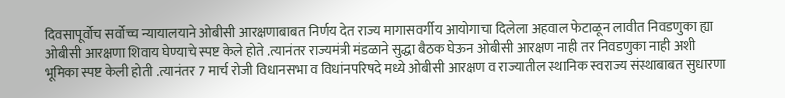दिवसापूर्वोच सर्वोच्च न्यायालयाने ओबीसी आरक्षणाबाबत निर्णय देत राज्य मागासवर्गीय आयोगाचा दिलेला अहवाल फेटाळून लावीत निवडणुका ह्या ओबीसी आरक्षणा शिवाय घेण्याचे स्पष्ट केले होते .त्यानंतर राज्यमंत्री मंडळाने सुद्धा बैठक घेऊन ओबीसी आरक्षण नाही तर निवडणुका नाही अशी भूमिका स्पष्ट केली होती .त्यानंतर 7 मार्च रोजी विधानसभा व विधांनपरिषदे मध्ये ओबीसी आरक्षण व राज्यातील स्थानिक स्वराज्य संस्थाबाबत सुधारणा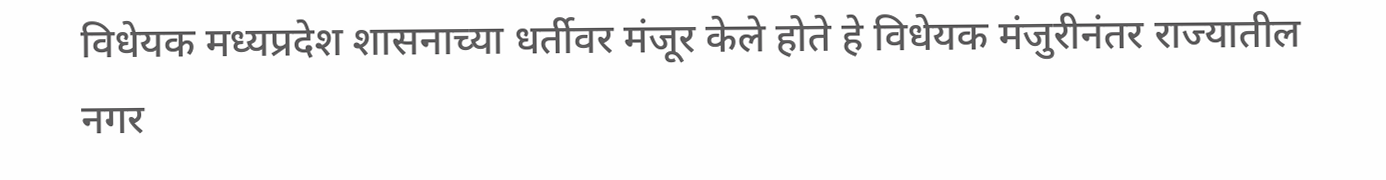विधेयक मध्यप्रदेश शासनाच्या धर्तीवर मंजूर केले होते हे विधेयक मंजुरीनंतर राज्यातील नगर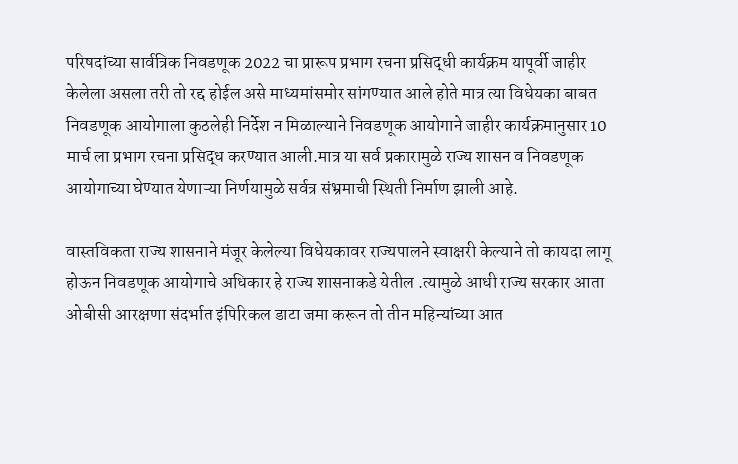परिषदांच्या सार्वत्रिक निवडणूक 2022 चा प्रारूप प्रभाग रचना प्रसिद्धी कार्यक्रम यापूर्वी जाहीर केलेला असला तरी तो रद्द होईल असे माध्यमांसमोर सांगण्यात आले होते मात्र त्या विधेयका बाबत निवडणूक आयोगाला कुठलेही निर्देश न मिळाल्याने निवडणूक आयोगाने जाहीर कार्यक्रमानुसार 10 मार्च ला प्रभाग रचना प्रसिद्ध करण्यात आली.मात्र या सर्व प्रकारामुळे राज्य शासन व निवडणूक आयोगाच्या घेण्यात येणाऱ्या निर्णयामुळे सर्वत्र संभ्रमाची स्थिती निर्माण झाली आहे.

वास्तविकता राज्य शासनाने मंजूर केलेल्या विधेयकावर राज्यपालने स्वाक्षरी केल्याने तो कायदा लागू होऊन निवडणूक आयोगाचे अधिकार हे राज्य शासनाकडे येतील .त्यामुळे आधी राज्य सरकार आता ओबीसी आरक्षणा संदर्भात इंपिरिकल डाटा जमा करून तो तीन महिन्यांच्या आत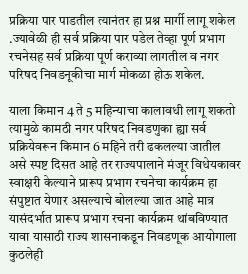प्रक्रिया पार पाडतील त्यानंतर हा प्रश्न मार्गी लागू शकेल .ज्यावेळी ही सर्व प्रक्रिया पार पडेल तेव्हा पूर्ण प्रभाग रचनेसह सर्व प्रक्रिया पूर्ण कराव्या लागतील व नगर परिषद निवडनूकीचा मार्ग मोकळा होऊ शकेल.

याला किमान 4 ते 5 महिन्याचा कालावधी लागू शकतो त्यामुळे कामठी नगर परिषद निवडणुका ह्या सर्व प्रक्रियेवरून किमान 6 महिने तरी ढकलल्या जातील असे स्पष्ट दिसत आहे तर राज्यपालाने मंजूर विधेयकावर स्वाक्षरी केल्याने प्रारूप प्रभाग रचनेचा कार्यक्रम हा संपुष्टात येणार असल्याचे बोलल्या जात आहे मात्र यासंदर्भात प्रारूप प्रभाग रचना कार्यक्रम थांबविण्यात यावा यासाठी राज्य शासनाकडून निवडणूक आयोगाला कुठलेही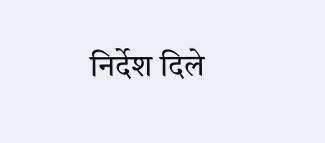निर्देश दिले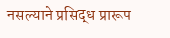नसल्याने प्रसिद्ध प्रारूप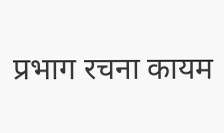प्रभाग रचना कायम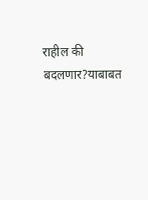राहील की बदलणार?याबाबत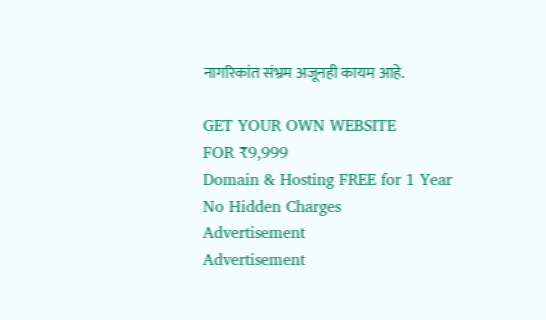नागरिकांत संभ्रम अजूनही कायम आहे.

GET YOUR OWN WEBSITE
FOR ₹9,999
Domain & Hosting FREE for 1 Year
No Hidden Charges
Advertisement
Advertisement